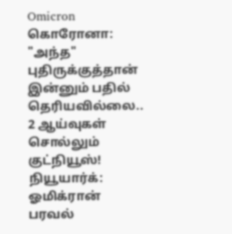Omicron கொரோனா: "அந்த" புதிருக்குத்தான் இன்னும் பதில் தெரியவில்லை.. 2 ஆய்வுகள் சொல்லும் குட்நியூஸ்!
நியூயார்க்: ஓமிக்ரான் பரவல்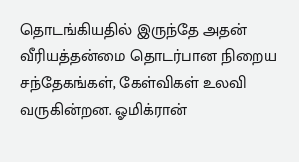தொடங்கியதில் இருந்தே அதன் வீரியத்தன்மை தொடர்பான நிறைய சந்தேகங்கள், கேள்விகள் உலவி வருகின்றன. ஓமிக்ரான்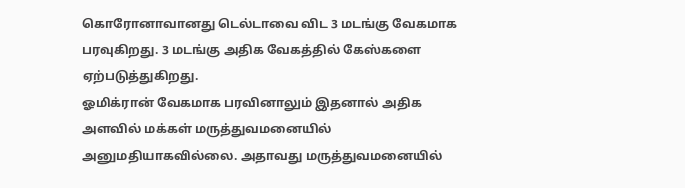கொரோனாவானது டெல்டாவை விட 3 மடங்கு வேகமாக பரவுகிறது. 3 மடங்கு அதிக வேகத்தில் கேஸ்களை ஏற்படுத்துகிறது.
ஓமிக்ரான் வேகமாக பரவினாலும் இதனால் அதிக அளவில் மக்கள் மருத்துவமனையில் அனுமதியாகவில்லை. அதாவது மருத்துவமனையில்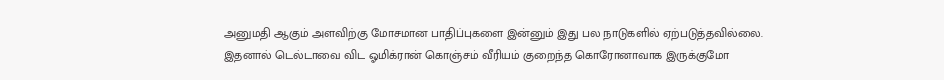அனுமதி ஆகும் அளவிற்கு மோசமான பாதிப்புகளை இன்னும் இது பல நாடுகளில் ஏற்படுத்தவில்லை.
இதனால் டெல்டாவை விட ஓமிக்ரான் கொஞ்சம் வீரியம் குறைந்த கொரோனாவாக இருக்குமோ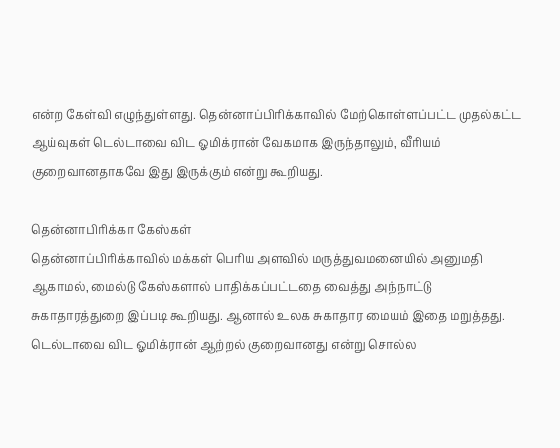என்ற கேள்வி எழுந்துள்ளது. தென்னாப்பிரிக்காவில் மேற்கொள்ளப்பட்ட முதல்கட்ட ஆய்வுகள் டெல்டாவை விட ஓமிக்ரான் வேகமாக இருந்தாலும், வீரியம் குறைவானதாகவே இது இருக்கும் என்று கூறியது.

தென்னாபிரிக்கா கேஸ்கள்
தென்னாப்பிரிக்காவில் மக்கள் பெரிய அளவில் மருத்துவமனையில் அனுமதி ஆகாமல், மைல்டு கேஸ்களால் பாதிக்கப்பட்டதை வைத்து அந்நாட்டு சுகாதாரத்துறை இப்படி கூறியது. ஆனால் உலக சுகாதார மையம் இதை மறுத்தது. டெல்டாவை விட ஓமிக்ரான் ஆற்றல் குறைவானது என்று சொல்ல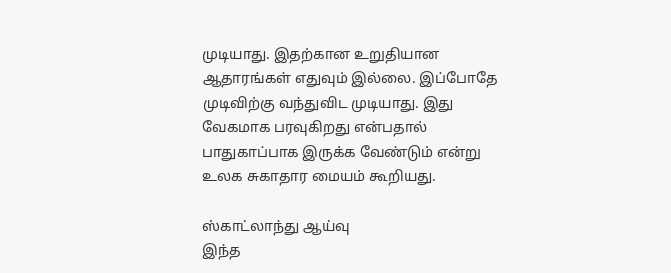முடியாது. இதற்கான உறுதியான ஆதாரங்கள் எதுவும் இல்லை. இப்போதே முடிவிற்கு வந்துவிட முடியாது. இது வேகமாக பரவுகிறது என்பதால் பாதுகாப்பாக இருக்க வேண்டும் என்று உலக சுகாதார மையம் கூறியது.

ஸ்காட்லாந்து ஆய்வு
இந்த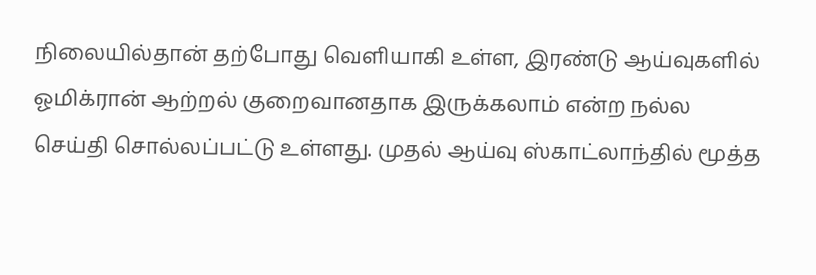நிலையில்தான் தற்போது வெளியாகி உள்ள, இரண்டு ஆய்வுகளில் ஓமிக்ரான் ஆற்றல் குறைவானதாக இருக்கலாம் என்ற நல்ல செய்தி சொல்லப்பட்டு உள்ளது. முதல் ஆய்வு ஸ்காட்லாந்தில் மூத்த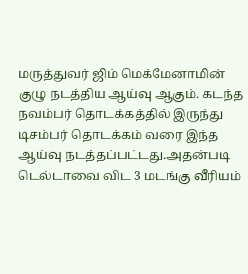மருத்துவர் ஜிம் மெக்மேனாமின் குழு நடத்திய ஆய்வு ஆகும். கடந்த நவம்பர் தொடக்கத்தில் இருந்து டிசம்பர் தொடக்கம் வரை இந்த ஆய்வு நடத்தப்பட்டது.அதன்படி டெல்டாவை விட 3 மடங்கு வீரியம்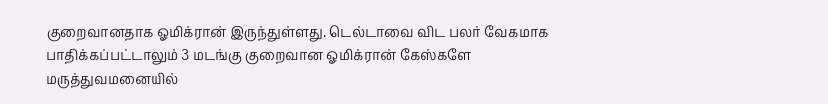குறைவானதாக ஓமிக்ரான் இருந்துள்ளது. டெல்டாவை விட பலர் வேகமாக பாதிக்கப்பட்டாலும் 3 மடங்கு குறைவான ஓமிக்ரான் கேஸ்களே மருத்துவமனையில்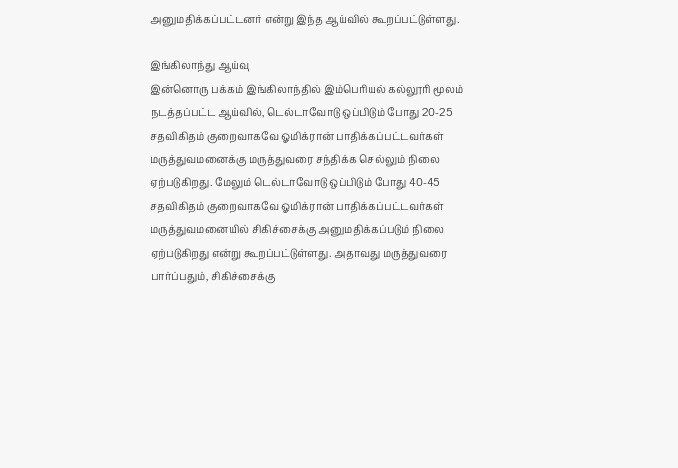அனுமதிக்கப்பட்டனர் என்று இந்த ஆய்வில் கூறப்பட்டுள்ளது.

இங்கிலாந்து ஆய்வு
இன்னொரு பக்கம் இங்கிலாந்தில் இம்பெரியல் கல்லூரி மூலம் நடத்தப்பட்ட ஆய்வில், டெல்டாவோடு ஒப்பிடும் போது 20-25 சதவிகிதம் குறைவாகவே ஓமிக்ரான் பாதிக்கப்பட்டவர்கள் மருத்துவமனைக்கு மருத்துவரை சந்திக்க செல்லும் நிலை ஏற்படுகிறது. மேலும் டெல்டாவோடு ஒப்பிடும் போது 40-45 சதவிகிதம் குறைவாகவே ஓமிக்ரான் பாதிக்கப்பட்டவர்கள் மருத்துவமனையில் சிகிச்சைக்கு அனுமதிக்கப்படும் நிலை ஏற்படுகிறது என்று கூறப்பட்டுள்ளது. அதாவது மருத்துவரை பார்ப்பதும், சிகிச்சைக்கு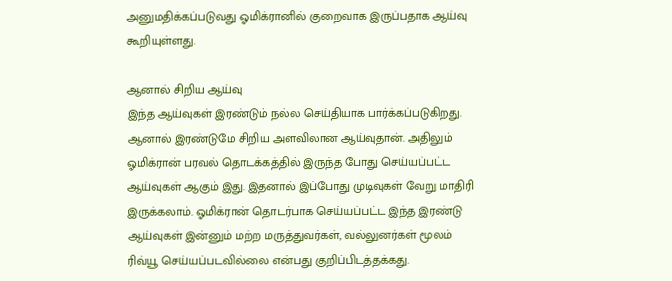அனுமதிக்கப்படுவது ஓமிக்ரானில் குறைவாக இருப்பதாக ஆய்வு கூறியுள்ளது.

ஆனால் சிறிய ஆய்வு
இந்த ஆய்வுகள் இரண்டும் நல்ல செய்தியாக பார்க்கப்படுகிறது. ஆனால் இரண்டுமே சிறிய அளவிலான ஆய்வுதான். அதிலும் ஓமிக்ரான் பரவல் தொடக்கத்தில் இருந்த போது செய்யப்பட்ட ஆய்வுகள் ஆகும் இது. இதனால் இப்போது முடிவுகள் வேறு மாதிரி இருக்கலாம். ஓமிக்ரான் தொடர்பாக செய்யப்பட்ட இந்த இரண்டு ஆய்வுகள் இன்னும் மற்ற மருத்துவர்கள், வல்லுனர்கள் மூலம் ரிவ்யூ செய்யப்படவில்லை என்பது குறிப்பிடத்தக்கது.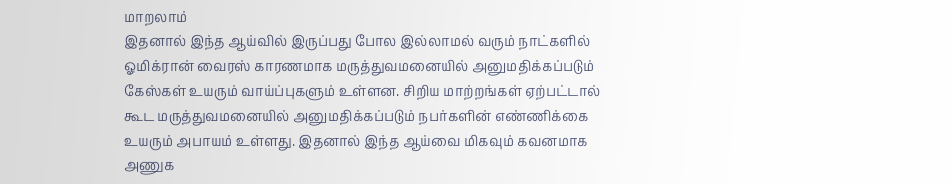மாறலாம்
இதனால் இந்த ஆய்வில் இருப்பது போல இல்லாமல் வரும் நாட்களில் ஓமிக்ரான் வைரஸ் காரணமாக மருத்துவமனையில் அனுமதிக்கப்படும் கேஸ்கள் உயரும் வாய்ப்புகளும் உள்ளன. சிறிய மாற்றங்கள் ஏற்பட்டால் கூட மருத்துவமனையில் அனுமதிக்கப்படும் நபர்களின் எண்ணிக்கை உயரும் அபாயம் உள்ளது. இதனால் இந்த ஆய்வை மிகவும் கவனமாக அணுக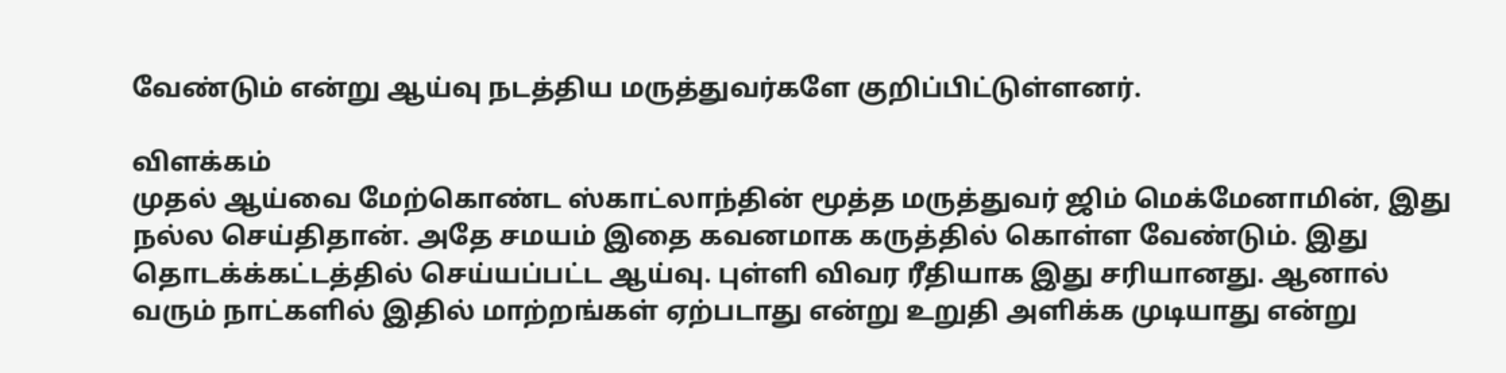வேண்டும் என்று ஆய்வு நடத்திய மருத்துவர்களே குறிப்பிட்டுள்ளனர்.

விளக்கம்
முதல் ஆய்வை மேற்கொண்ட ஸ்காட்லாந்தின் மூத்த மருத்துவர் ஜிம் மெக்மேனாமின், இது நல்ல செய்திதான். அதே சமயம் இதை கவனமாக கருத்தில் கொள்ள வேண்டும். இது தொடக்க்கட்டத்தில் செய்யப்பட்ட ஆய்வு. புள்ளி விவர ரீதியாக இது சரியானது. ஆனால் வரும் நாட்களில் இதில் மாற்றங்கள் ஏற்படாது என்று உறுதி அளிக்க முடியாது என்று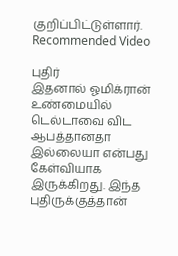குறிப்பிட்டுள்ளார்.
Recommended Video

புதிர்
இதனால் ஓமிக்ரான் உண்மையில் டெல்டாவை விட ஆபத்தானதா இல்லையா என்பது கேள்வியாக இருக்கிறது. இந்த புதிருக்குத்தான்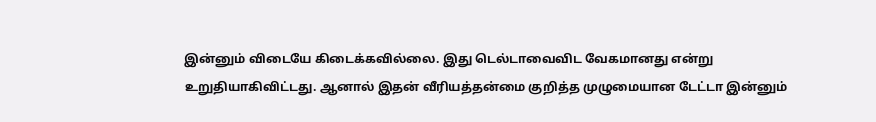இன்னும் விடையே கிடைக்கவில்லை. இது டெல்டாவைவிட வேகமானது என்று உறுதியாகிவிட்டது. ஆனால் இதன் வீரியத்தன்மை குறித்த முழுமையான டேட்டா இன்னும்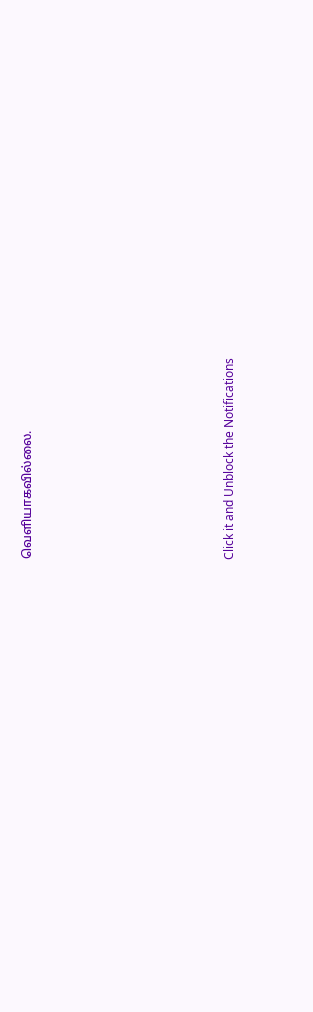வெளியாகவில்லை.












Click it and Unblock the Notifications